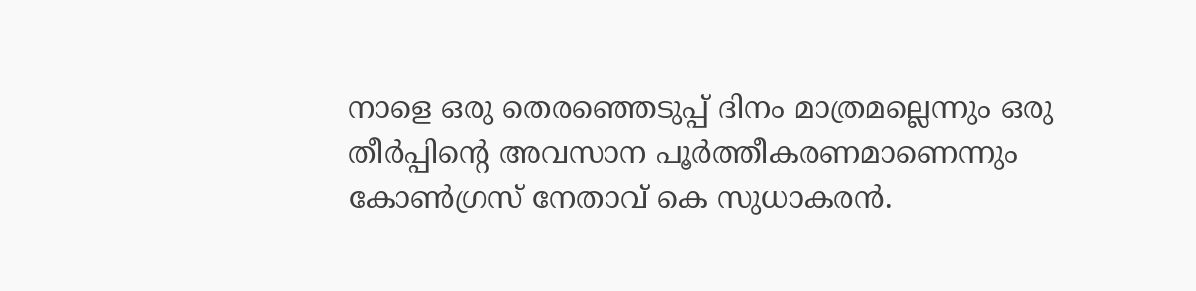നാളെ ഒരു തെരഞ്ഞെടുപ്പ് ദിനം മാത്രമല്ലെന്നും ഒരു തീർപ്പിന്റെ അവസാന പൂർത്തീകരണമാണെന്നും കോണ്‍ഗ്രസ് നേതാവ് കെ സുധാകരന്‍.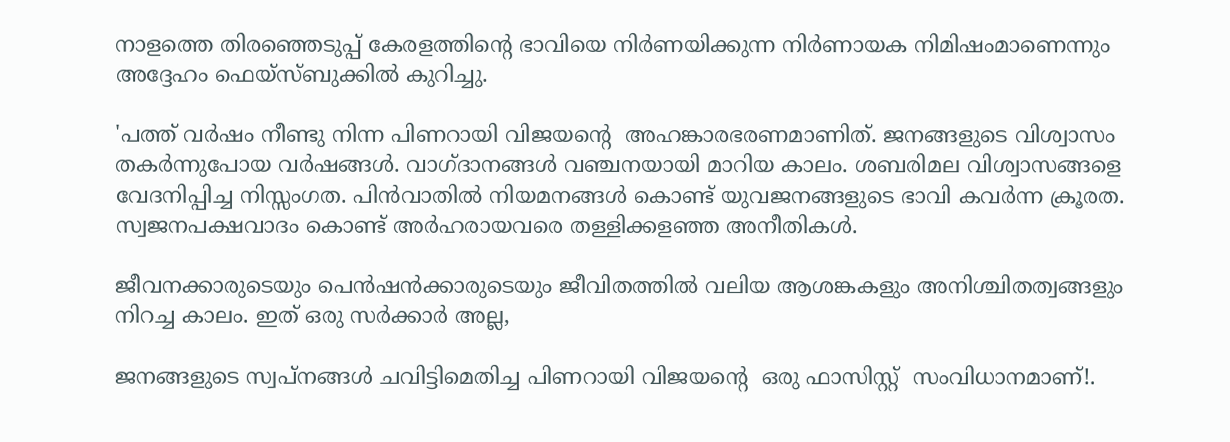നാളത്തെ തിരഞ്ഞെടുപ്പ് കേരളത്തിന്റെ ഭാവിയെ നിർണയിക്കുന്ന നിർണായക നിമിഷംമാണെന്നും അദ്ദേഹം ഫെയ്സ്ബുക്കില്‍ കുറിച്ചു.

'പത്ത് വർഷം നീണ്ടു നിന്ന പിണറായി വിജയന്റെ  അഹങ്കാരഭരണമാണിത്. ജനങ്ങളുടെ വിശ്വാസം തകർന്നുപോയ വർഷങ്ങൾ. വാഗ്ദാനങ്ങൾ വഞ്ചനയായി മാറിയ കാലം. ശബരിമല വിശ്വാസങ്ങളെ വേദനിപ്പിച്ച നിസ്സംഗത. പിൻവാതിൽ നിയമനങ്ങൾ കൊണ്ട് യുവജനങ്ങളുടെ ഭാവി കവർന്ന ക്രൂരത. സ്വജനപക്ഷവാദം കൊണ്ട് അർഹരായവരെ തള്ളിക്കളഞ്ഞ അനീതികൾ.

ജീവനക്കാരുടെയും പെൻഷൻക്കാരുടെയും ജീവിതത്തിൽ വലിയ ആശങ്കകളും അനിശ്ചിതത്വങ്ങളും നിറച്ച കാലം. ഇത് ഒരു സർക്കാർ അല്ല,

ജനങ്ങളുടെ സ്വപ്നങ്ങൾ ചവിട്ടിമെതിച്ച പിണറായി വിജയന്റെ  ഒരു ഫാസിസ്റ്റ്  സംവിധാനമാണ്!.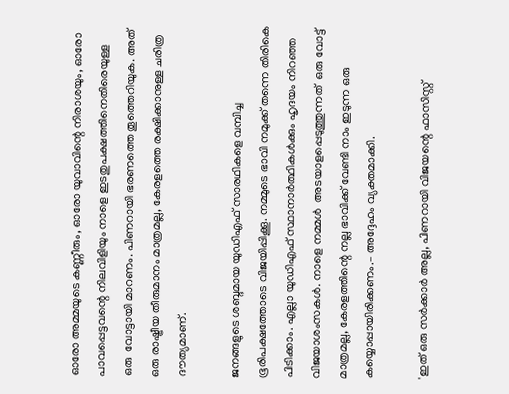ഓരോ അമ്മയുടെ കണ്ണീരും, ഓരോ യുവാവിന്റെ നിരാശയും, ഓരോ പാവപ്പെട്ടവന്റെ നിലവിളിയും നാളെ ഇടതുപക്ഷത്തിനെതിരെയുള്ള ഒരു  വോട്ടായി മാറണം. പിണറായി ഭരണത്തെ തൂത്തെറിയുക. അത് ഒരു രാഷ്ട്രീയ തീരുമാനം മാത്രമല്ല, കേരളത്തെ രക്ഷിക്കാനുള്ള ചരിത്ര ദൗത്യമാണ്.

ജനങ്ങളുടെ ശബ്ദമായ യുഡിഎഫ് സാരഥികളെ വമ്പിച്ച ഭൂരിപക്ഷത്തോടെ വിജയിപ്പിക്കൂ. നമ്മുടെ ഭാവി നമുക്ക് തന്നെ തിരികെ പിടിക്കാം. എല്ലാ യുഡിഎഫ് സ്ഥാനാർത്ഥികൾക്കും ഹൃദയം നിറഞ്ഞ വിജയാശംസകൾ. നാളെ നമ്മൾ  അടയാളപ്പെടുത്തുന്നത്  ഒരു വോട്ട് മാത്രമല്ല, കേരളത്തിന്റെ നല്ല ഭാവിക്ക് വേണ്ടി നാം ഇടുന്ന ഒരു കയ്യൊപ്പായിരിക്കണം.– അദ്ദേഹം വ്യക്തമാക്കി.

'ഇത് ഒരു സർക്കാർ അല്ല, പിണറായി വിജയന്റെ ഫാസിസ്റ്റ്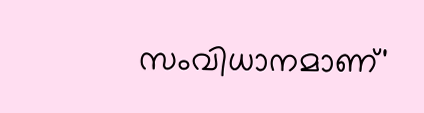സംവിധാനമാണ്'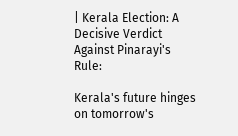| Kerala Election: A Decisive Verdict Against Pinarayi's Rule:

Kerala's future hinges on tomorrow's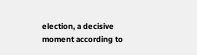election, a decisive moment according to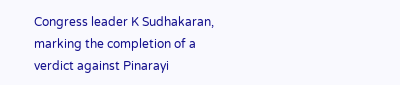Congress leader K Sudhakaran, marking the completion of a verdict against Pinarayi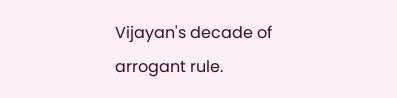Vijayan's decade of arrogant rule.